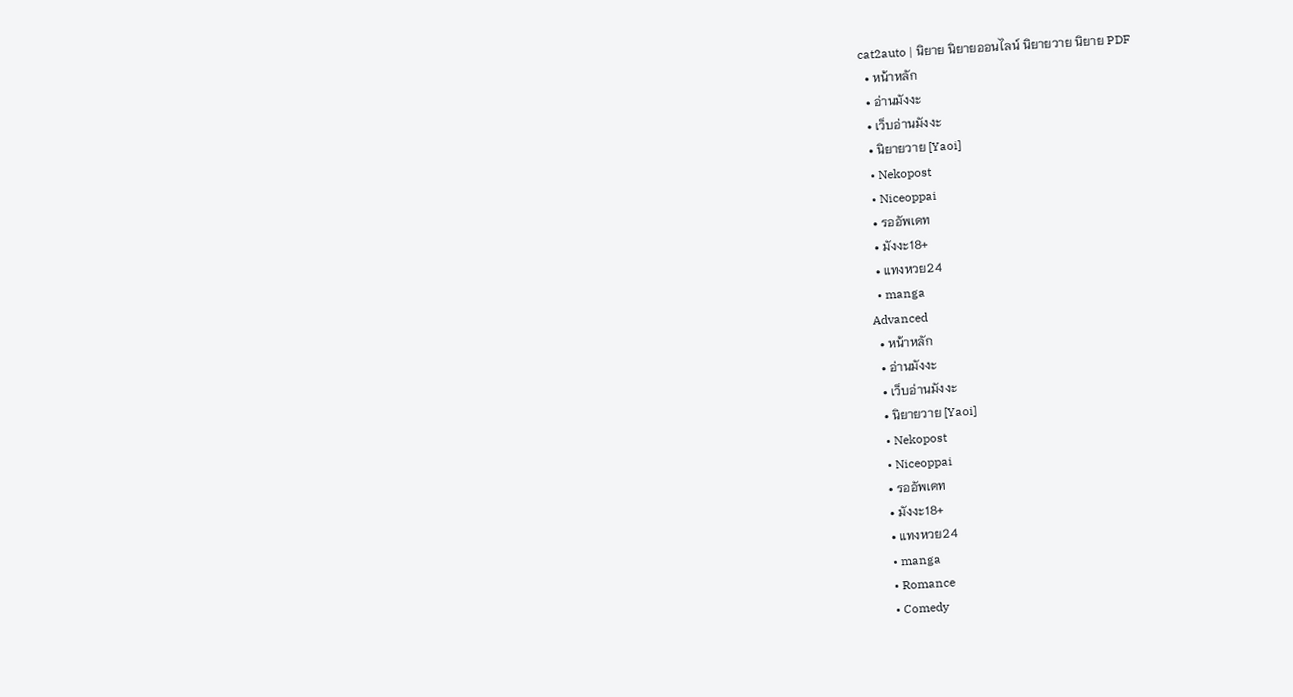cat2auto | นิยาย นิยายออนไลน์ นิยายวาย นิยาย PDF
  • หน้าหลัก
  • อ่านมังงะ
  • เว็บอ่านมังงะ
  • นิยายวาย [Yaoi]
  • Nekopost
  • Niceoppai
  • รออัพเดท
  • มังงะ18+
  • แทงหวย24
  • manga
Advanced
  • หน้าหลัก
  • อ่านมังงะ
  • เว็บอ่านมังงะ
  • นิยายวาย [Yaoi]
  • Nekopost
  • Niceoppai
  • รออัพเดท
  • มังงะ18+
  • แทงหวย24
  • manga
  • Romance
  • Comedy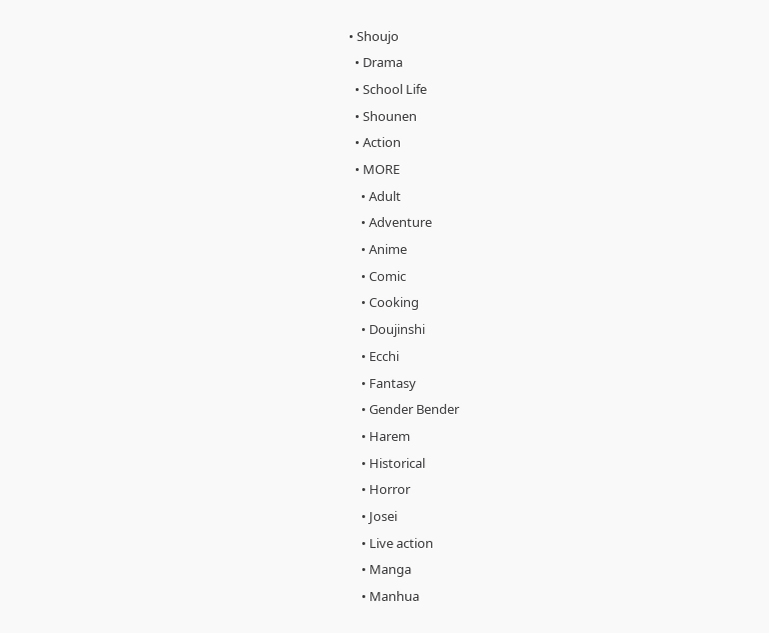• Shoujo
  • Drama
  • School Life
  • Shounen
  • Action
  • MORE
    • Adult
    • Adventure
    • Anime
    • Comic
    • Cooking
    • Doujinshi
    • Ecchi
    • Fantasy
    • Gender Bender
    • Harem
    • Historical
    • Horror
    • Josei
    • Live action
    • Manga
    • Manhua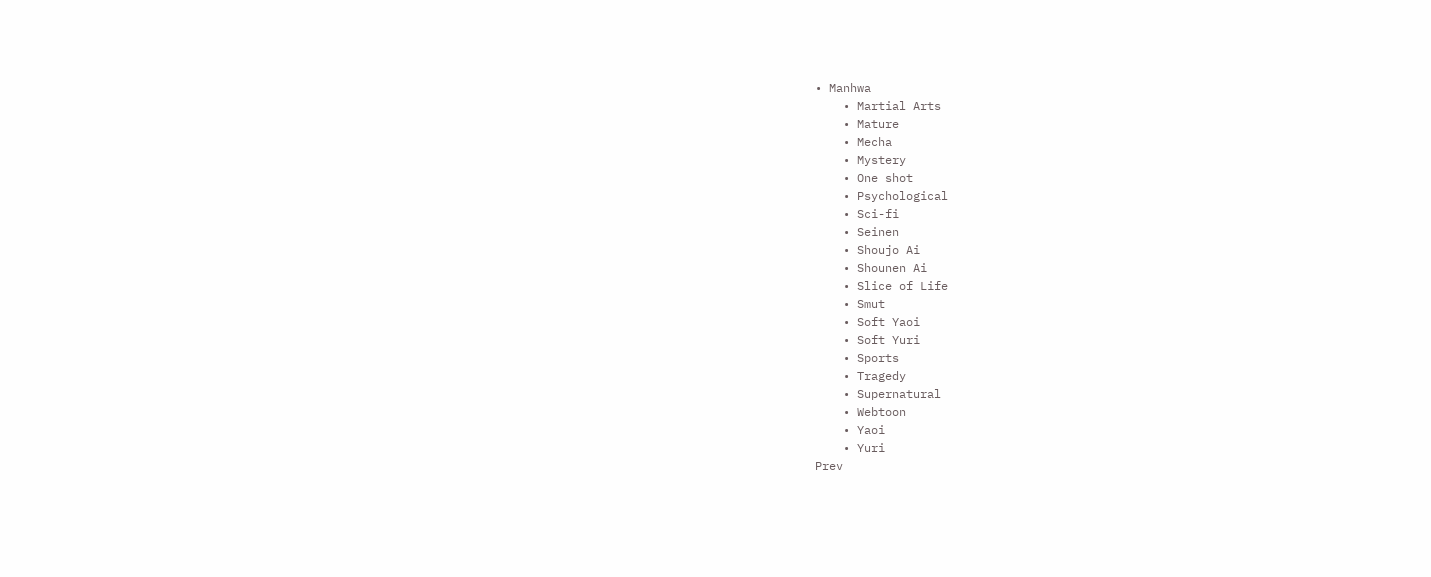• Manhwa
    • Martial Arts
    • Mature
    • Mecha
    • Mystery
    • One shot
    • Psychological
    • Sci-fi
    • Seinen
    • Shoujo Ai
    • Shounen Ai
    • Slice of Life
    • Smut
    • Soft Yaoi
    • Soft Yuri
    • Sports
    • Tragedy
    • Supernatural
    • Webtoon
    • Yaoi
    • Yuri
Prev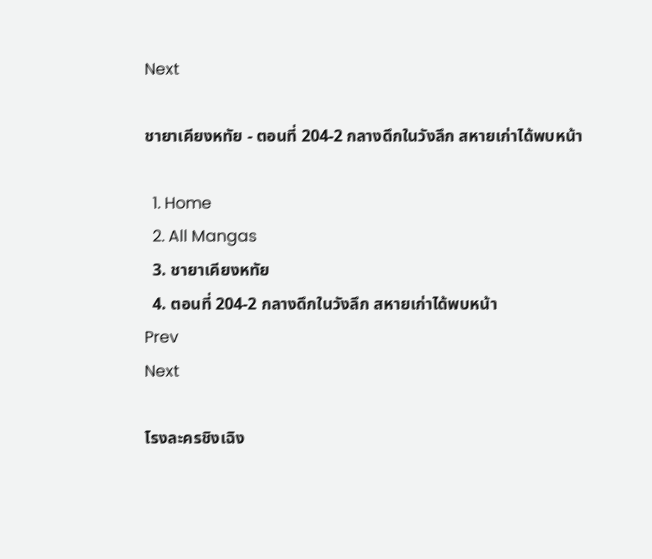Next

ชายาเคียงหทัย - ตอนที่ 204-2 กลางดึกในวังลึก สหายเก่าได้พบหน้า

  1. Home
  2. All Mangas
  3. ชายาเคียงหทัย
  4. ตอนที่ 204-2 กลางดึกในวังลึก สหายเก่าได้พบหน้า
Prev
Next

โรงละครชิงเฉิง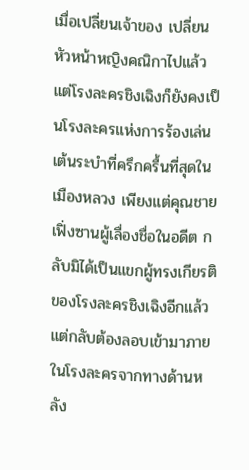เมื่อเปลี่ยนเจ้าของ เปลี่ยนหัวหน้าหญิงคณิกาไปแล้ว แต่โรงละครชิงเฉิงก็ยังคงเป็นโรงละครแห่งการร้องเล่นเต้นระบำที่ครึกครื้นที่สุดในเมืองหลวง เพียงแต่คุณชายเฟิ่งซานผู้เลื่องชื่อในอดีต กลับมิได้เป็นแขกผู้ทรงเกียรติของโรงละครชิงเฉิงอีกแล้ว แต่กลับต้องลอบเข้ามาภายในโรงละครจากทางด้านหลัง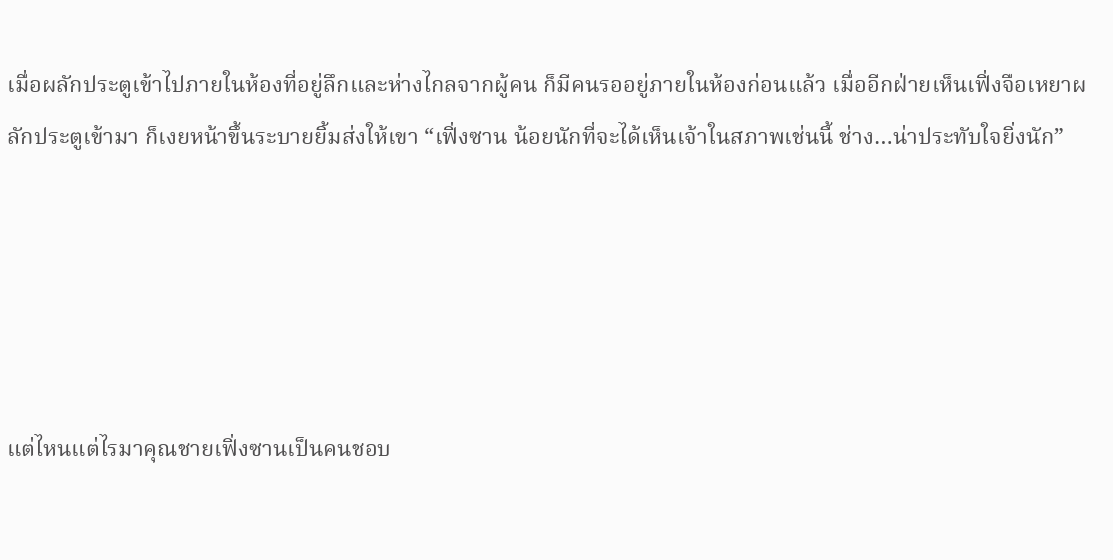เมื่อผลักประตูเข้าไปภายในห้องที่อยู่ลึกและห่างไกลจากผู้คน ก็มีคนรออยู่ภายในห้องก่อนแล้ว เมื่ออีกฝ่ายเห็นเฟิ่งจือเหยาผลักประตูเข้ามา ก็เงยหน้าขึ้นระบายยิ้มส่งให้เขา “เฟิ่งซาน น้อยนักที่จะได้เห็นเจ้าในสภาพเช่นนี้ ช่าง…น่าประทับใจยิ่งนัก”





แต่ไหนแต่ไรมาคุณชายเฟิ่งซานเป็นคนชอบ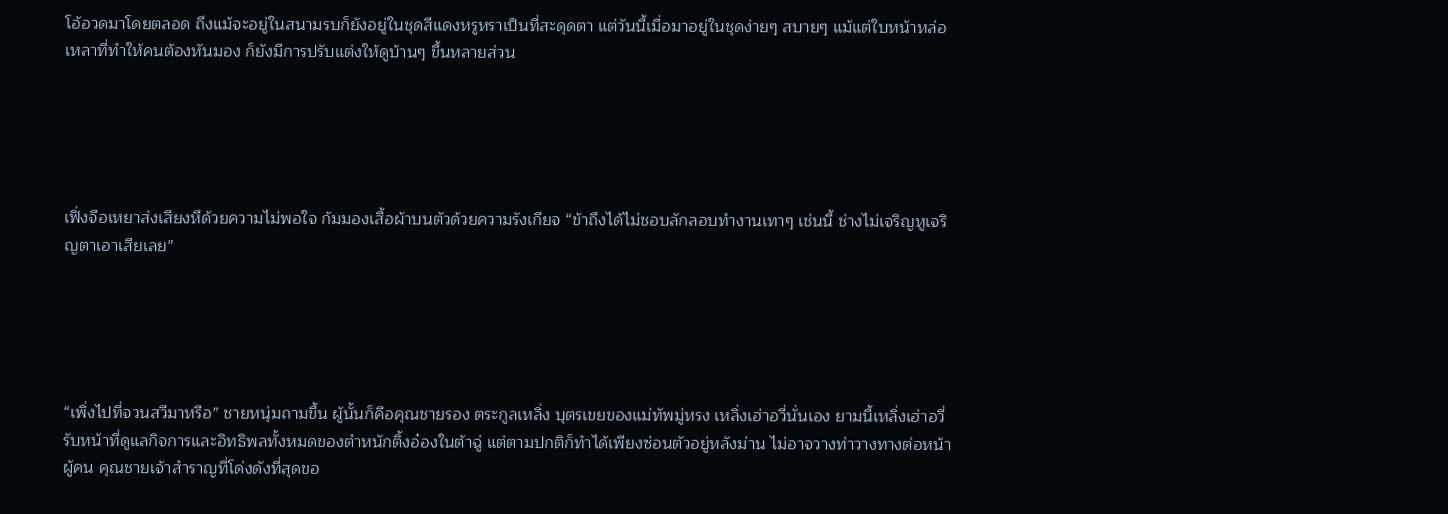โอ้อวดมาโดยตลอด ถึงแม้จะอยู่ในสนามรบก็ยังอยู่ในชุดสีแดงหรูหราเป็นที่สะดุดตา แต่วันนี้เมื่อมาอยู่ในชุดง่ายๆ สบายๆ แม้แต่ใบหน้าหล่อเหลาที่ทำให้คนต้องหันมอง ก็ยังมีการปรับแต่งให้ดูบ้านๆ ขึ้นหลายส่วน





เฟิ่งจือเหยาส่งเสียงหึด้วยความไม่พอใจ ก้มมองเสื้อผ้าบนตัวด้วยความรังเกียจ “ข้าถึงได้ไม่ชอบลักลอบทำงานเทาๆ เช่นนี้ ช่างไม่เจริญหูเจริญตาเอาเสียเลย”





“เพิ่งไปที่จวนสวีมาหรือ” ชายหนุ่มถามขึ้น ผู้นั้นก็คือคุณชายรอง ตระกูลเหลิ่ง บุตรเขยของแม่ทัพมู่หรง เหลิ่งเฮ่าอวี่นั่นเอง ยามนี้เหลิ่งเฮ่าอวี่รับหน้าที่ดูแลกิจการและอิทธิพลทั้งหมดของตำหนักติ้งอ๋องในต้าฉู่ แต่ตามปกติก็ทำได้เพียงซ่อนตัวอยู่หลังม่าน ไม่อาจวางท่าวางทางต่อหน้าผู้คน คุณชายเจ้าสำราญที่โด่งดังที่สุดขอ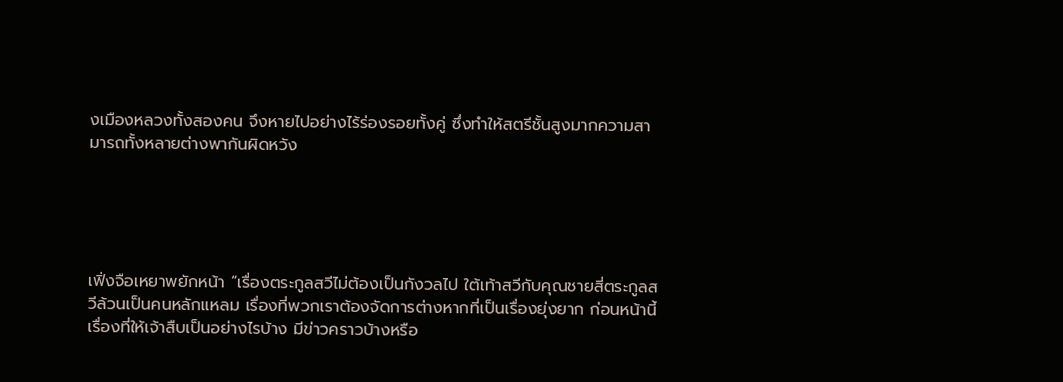งเมืองหลวงทั้งสองคน จึงหายไปอย่างไร้ร่องรอยทั้งคู่ ซึ่งทำให้สตรีชั้นสูงมากความสามารถทั้งหลายต่างพากันผิดหวัง





เฟิ่งจือเหยาพยักหน้า “เรื่องตระกูลสวีไม่ต้องเป็นกังวลไป ใต้เท้าสวีกับคุณชายสี่ตระกูลสวีล้วนเป็นคนหลักแหลม เรื่องที่พวกเราต้องจัดการต่างหากที่เป็นเรื่องยุ่งยาก ก่อนหน้านี้เรื่องที่ให้เจ้าสืบเป็นอย่างไรบ้าง มีข่าวคราวบ้างหรือ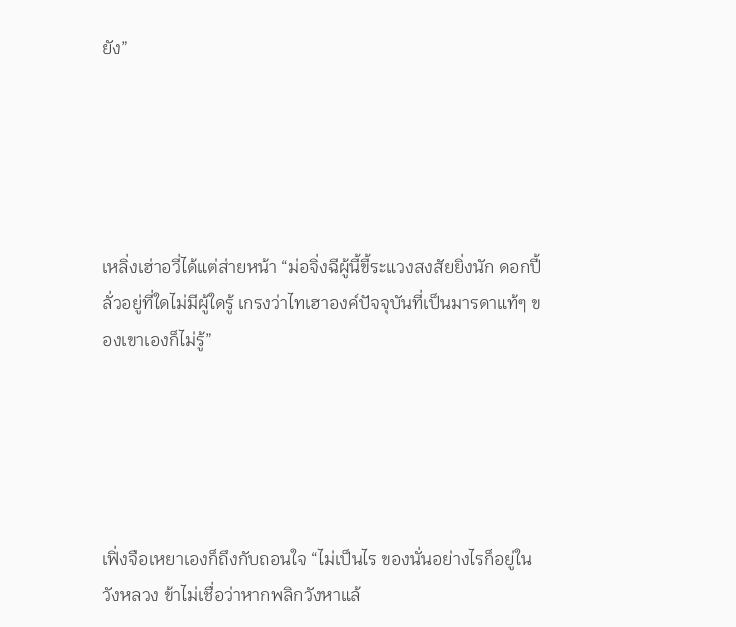ยัง”





เหลิ่งเฮ่าอวี่ได้แต่ส่ายหน้า “ม่อจิ่งฉีผู้นี้ขี้ระแวงสงสัยยิ่งนัก ดอกปี้ลั่วอยู่ที่ใดไม่มีผู้ใดรู้ เกรงว่าไทเฮาองค์ปัจจุบันที่เป็นมารดาแท้ๆ ของเขาเองก็ไม่รู้”





เฟิ่งจือเหยาเองก็ถึงกับถอนใจ “ไม่เป็นไร ของนั่นอย่างไรก็อยู่ในวังหลวง ข้าไม่เชื่อว่าหากพลิกวังหาแล้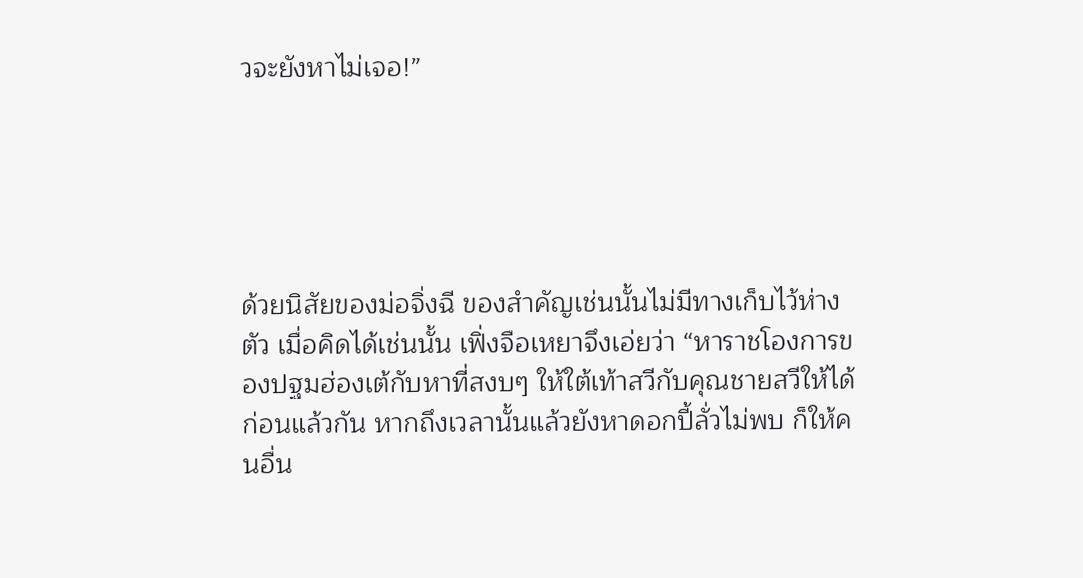วจะยังหาไม่เจอ!”





ด้วยนิสัยของม่อจิ่งฉี ของสำคัญเช่นนั้นไม่มีทางเก็บไว้ห่างตัว เมื่อคิดได้เช่นนั้น เฟิ่งจือเหยาจึงเอ่ยว่า “หาราชโองการของปฐมฮ่องเต้กับหาที่สงบๆ ให้ใต้เท้าสวีกับคุณชายสวีให้ได้ก่อนแล้วกัน หากถึงเวลานั้นแล้วยังหาดอกปี้ลั่วไม่พบ ก็ให้คนอื่น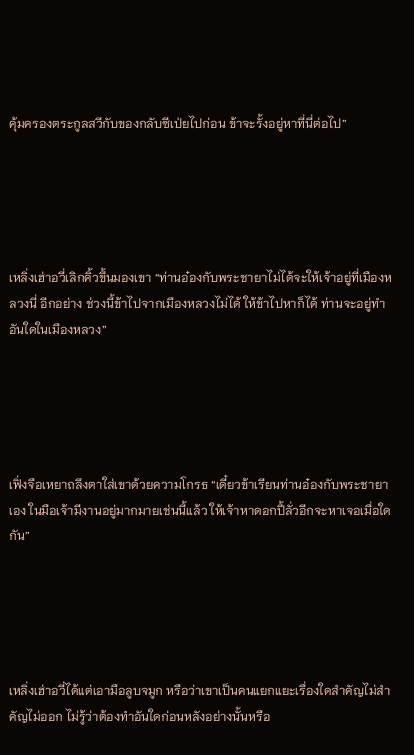คุ้มครองตระกูลสวีกับของกลับซีเป่ยไปก่อน ข้าจะรั้งอยู่หาที่นี่ต่อไป”





เหลิ่งเฮ่าอวี่เลิกคิ้วขึ้นมองเขา “ท่านอ๋องกับพระชายาไม่ได้จะให้เจ้าอยู่ที่เมืองหลวงนี่ อีกอย่าง ช่วงนี้ข้าไปจากเมืองหลวงไม่ได้ ให้ข้าไปหาก็ได้ ท่านจะอยู่ทำอันใดในเมืองหลวง”





เฟิ่งจือเหยาถลึงตาใส่เขาด้วยความโกรธ “เดี๋ยวข้าเรียนท่านอ๋องกับพระชายาเอง ในมือเจ้ามีงานอยู่มากมายเช่นนี้แล้ว ให้เจ้าหาดอกปี้ลั่วอีกจะหาเจอเมื่อใดกัน”





เหลิ่งเฮ่าอวี่ได้แต่เอามือลูบจมูก หรือว่าเขาเป็นคนแยกแยะเรื่องใดสำคัญไม่สำคัญไม่ออก ไม่รู้ว่าต้องทำอันใดก่อนหลังอย่างนั้นหรือ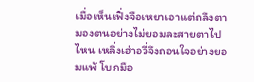เมื่อเห็นเฟิ่งจือเหยาเอาแต่ถลึงตามองตนอย่างไม่ยอมละสายตาไปไหน เหลิ่งเฮ่าอวี่จึงถอนใจอย่างยอมแพ้ โบกมือ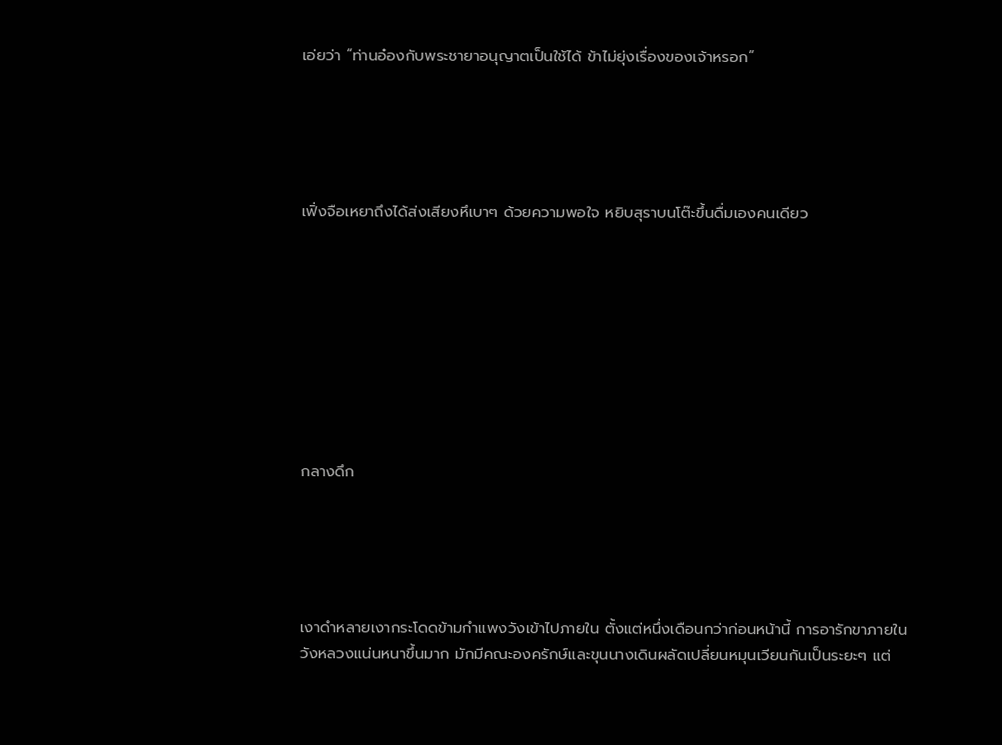เอ่ยว่า “ท่านอ๋องกับพระชายาอนุญาตเป็นใช้ได้ ข้าไม่ยุ่งเรื่องของเจ้าหรอก”





เฟิ่งจือเหยาถึงได้ส่งเสียงหึเบาๆ ด้วยความพอใจ หยิบสุราบนโต๊ะขึ้นดื่มเองคนเดียว









กลางดึก





เงาดำหลายเงากระโดดข้ามกำแพงวังเข้าไปภายใน ตั้งแต่หนึ่งเดือนกว่าก่อนหน้านี้ การอารักขาภายในวังหลวงแน่นหนาขึ้นมาก มักมีคณะองครักษ์และขุนนางเดินผลัดเปลี่ยนหมุนเวียนกันเป็นระยะๆ แต่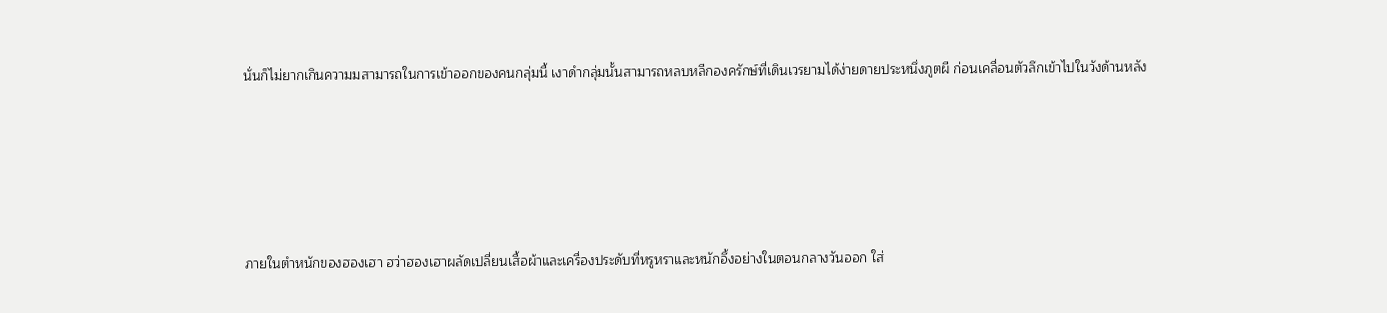นั่นก็ไม่ยากเกินความมสามารถในการเข้าออกของคนกลุ่มนี้ เงาดำกลุ่มนั้นสามารถหลบหลีกองครักษ์ที่เดินเวรยามได้ง่ายดายประหนึ่งภูตผี ก่อนเคลื่อนตัวลึกเข้าไปในวังด้านหลัง





ภายในตำหนักของฮองเฮา ฮว่าฮองเฮาผลัดเปลี่ยนเสื้อผ้าและเครื่องประดับที่หรูหราและหนักอึ้งอย่างในตอนกลางวันออก ใส่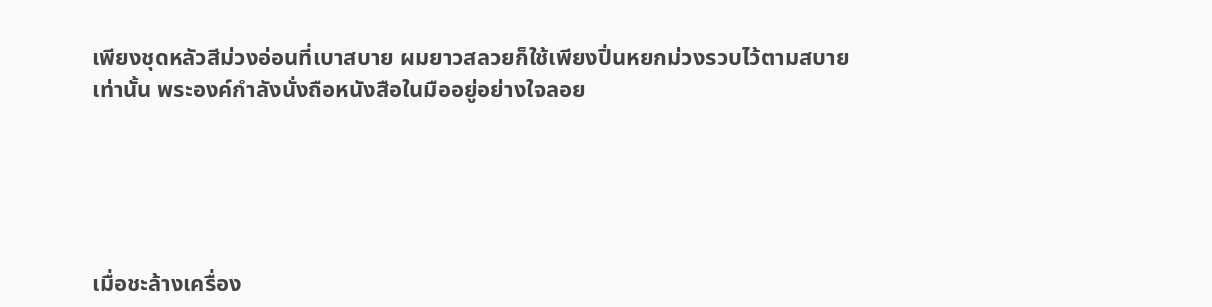เพียงชุดหลัวสีม่วงอ่อนที่เบาสบาย ผมยาวสลวยก็ใช้เพียงปิ่นหยกม่วงรวบไว้ตามสบายเท่านั้น พระองค์กำลังนั่งถือหนังสือในมืออยู่อย่างใจลอย





เมื่อชะล้างเครื่อง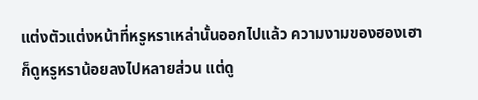แต่งตัวแต่งหน้าที่หรูหราเหล่านั้นออกไปแล้ว ความงามของฮองเฮาก็ดูหรูหราน้อยลงไปหลายส่วน แต่ดู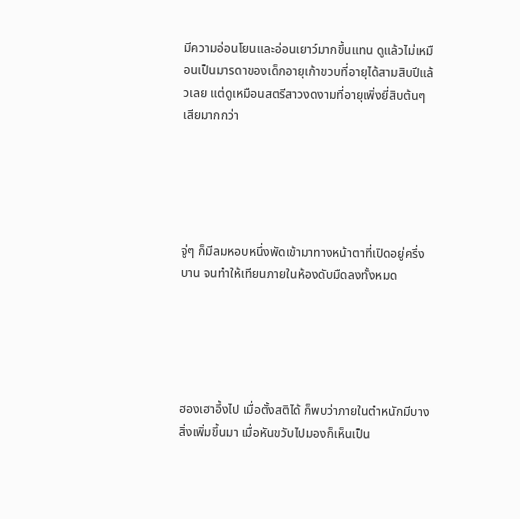มีความอ่อนโยนและอ่อนเยาว์มากขึ้นแทน ดูแล้วไม่เหมือนเป็นมารดาของเด็กอายุเก้าขวบที่อายุได้สามสิบปีแล้วเลย แต่ดูเหมือนสตรีสาวงดงามที่อายุเพิ่งยี่สิบต้นๆ เสียมากกว่า





จู่ๆ ก็มีลมหอบหนึ่งพัดเข้ามาทางหน้าตาที่เปิดอยู่ครึ่งบาน จนทำให้เทียนภายในห้องดับมืดลงทั้งหมด





ฮองเฮาอึ้งไป เมื่อตั้งสติได้ ก็พบว่าภายในตำหนักมีบางสิ่งเพิ่มขึ้นมา เมื่อหันขวับไปมองก็เห็นเป็น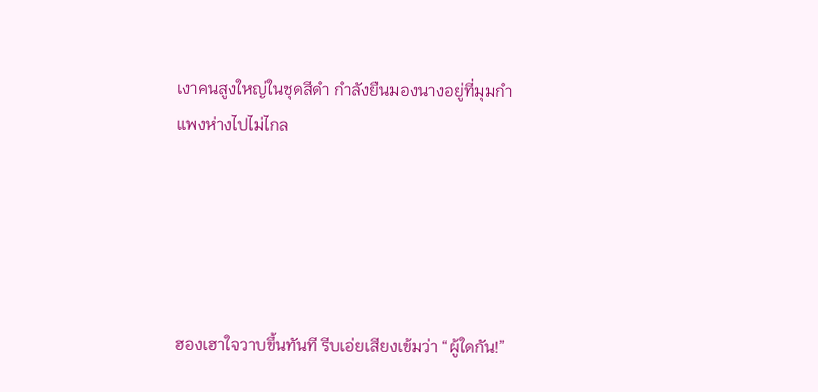เงาคนสูงใหญ่ในชุดสีดำ กำลังยืนมองนางอยู่ที่มุมกำแพงห่างไปไม่ไกล





ฮองเฮาใจวาบขึ้นทันที รีบเอ่ยเสียงเข้มว่า “ผู้ใดกัน!”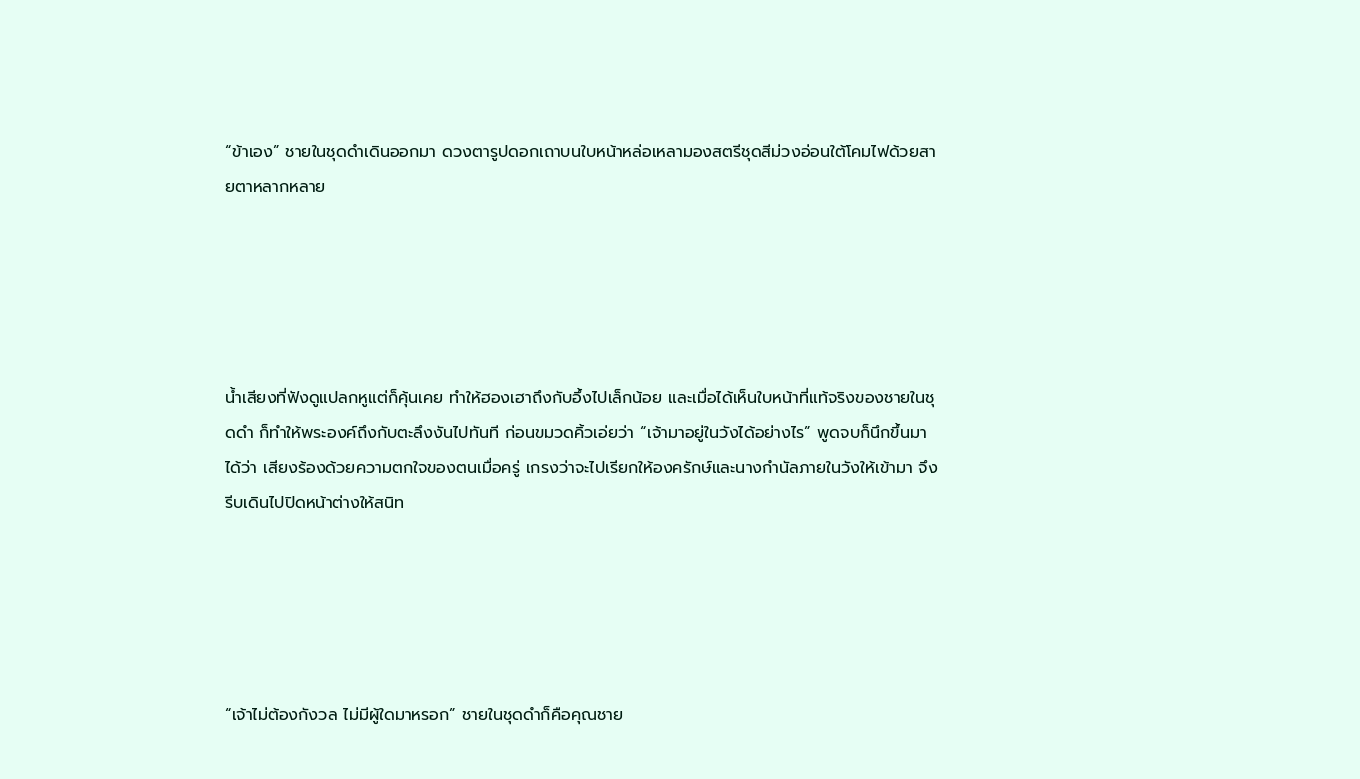“ข้าเอง” ชายในชุดดำเดินออกมา ดวงตารูปดอกเถาบนใบหน้าหล่อเหลามองสตรีชุดสีม่วงอ่อนใต้โคมไฟด้วยสายตาหลากหลาย





น้ำเสียงที่ฟังดูแปลกหูแต่ก็คุ้นเคย ทำให้ฮองเฮาถึงกับอึ้งไปเล็กน้อย และเมื่อได้เห็นใบหน้าที่แท้จริงของชายในชุดดำ ก็ทำให้พระองค์ถึงกับตะลึงงันไปทันที ก่อนขมวดคิ้วเอ่ยว่า “เจ้ามาอยู่ในวังได้อย่างไร” พูดจบก็นึกขึ้นมาได้ว่า เสียงร้องด้วยความตกใจของตนเมื่อครู่ เกรงว่าจะไปเรียกให้องครักษ์และนางกำนัลภายในวังให้เข้ามา จึงรีบเดินไปปิดหน้าต่างให้สนิท





“เจ้าไม่ต้องกังวล ไม่มีผู้ใดมาหรอก” ชายในชุดดำก็คือคุณชาย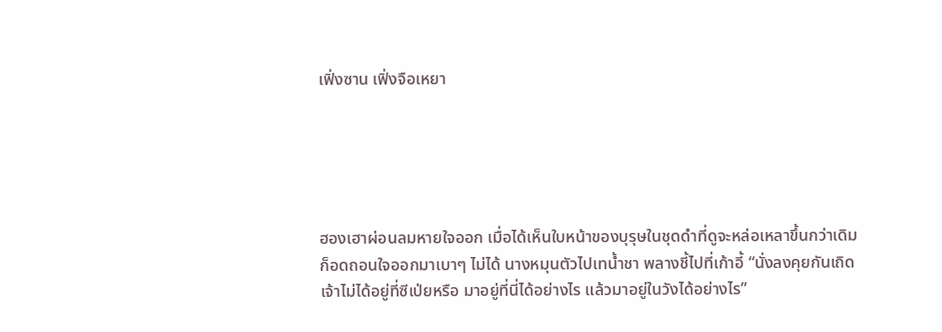เฟิ่งซาน เฟิ่งจือเหยา





ฮองเฮาผ่อนลมหายใจออก เมื่อได้เห็นใบหน้าของบุรุษในชุดดำที่ดูจะหล่อเหลาขึ้นกว่าเดิม ก็อดถอนใจออกมาเบาๆ ไม่ได้ นางหมุนตัวไปเทน้ำชา พลางชี้ไปที่เก้าอี้ “นั่งลงคุยกันเถิด เจ้าไม่ได้อยู่ที่ซีเป่ยหรือ มาอยู่ที่นี่ได้อย่างไร แล้วมาอยู่ในวังได้อย่างไร”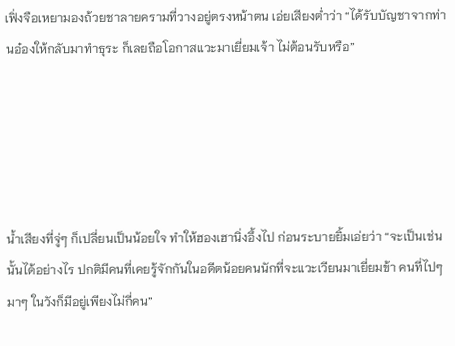เฟิ่งจือเหยามองถ้วยชาลายครามที่วางอยู่ตรงหน้าตน เอ่ยเสียงต่ำว่า “ได้รับบัญชาจากท่านอ๋องให้กลับมาทำธุระ ก็เลยถือโอกาสแวะมาเยี่ยมเจ้า ไม่ต้อนรับหรือ”





น้ำเสียงที่จู่ๆ ก็เปลี่ยนเป็นน้อยใจ ทำให้ฮองเฮานิ่งอึ้งไป ก่อนระบายยิ้มเอ่ยว่า “จะเป็นเช่นนั้นได้อย่างไร ปกติมีคนที่เคยรู้จักกันในอดีตน้อยคนนักที่จะแวะเวียนมาเยี่ยมข้า คนที่ไปๆ มาๆ ในวังก็มีอยู่เพียงไม่กี่คน”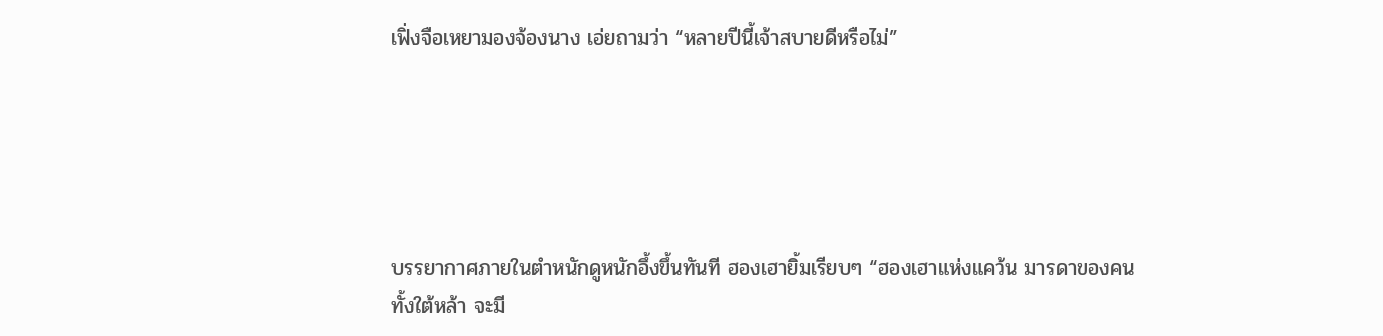เฟิ่งจือเหยามองจ้องนาง เอ่ยถามว่า “หลายปีนี้เจ้าสบายดีหรือไม่”





บรรยากาศภายในตำหนักดูหนักอึ้งขึ้นทันที ฮองเฮายิ้มเรียบๆ “ฮองเฮาแห่งแคว้น มารดาของคนทั้งใต้หล้า จะมี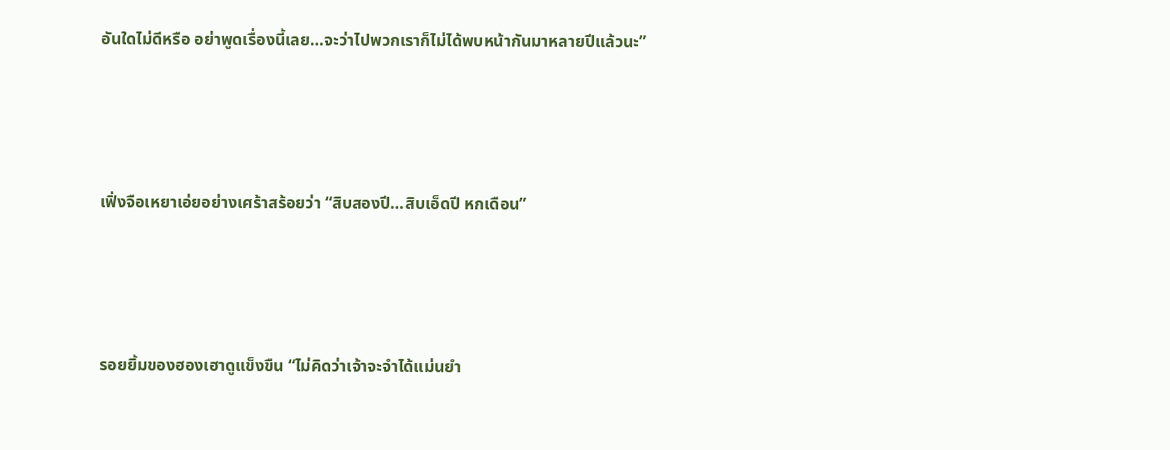อันใดไม่ดีหรือ อย่าพูดเรื่องนี้เลย…จะว่าไปพวกเราก็ไม่ได้พบหน้ากันมาหลายปีแล้วนะ”





เฟิ่งจือเหยาเอ่ยอย่างเศร้าสร้อยว่า “สิบสองปี…สิบเอ็ดปี หกเดือน”





รอยยิ้มของฮองเฮาดูแข็งขืน “ไม่คิดว่าเจ้าจะจำได้แม่นยำ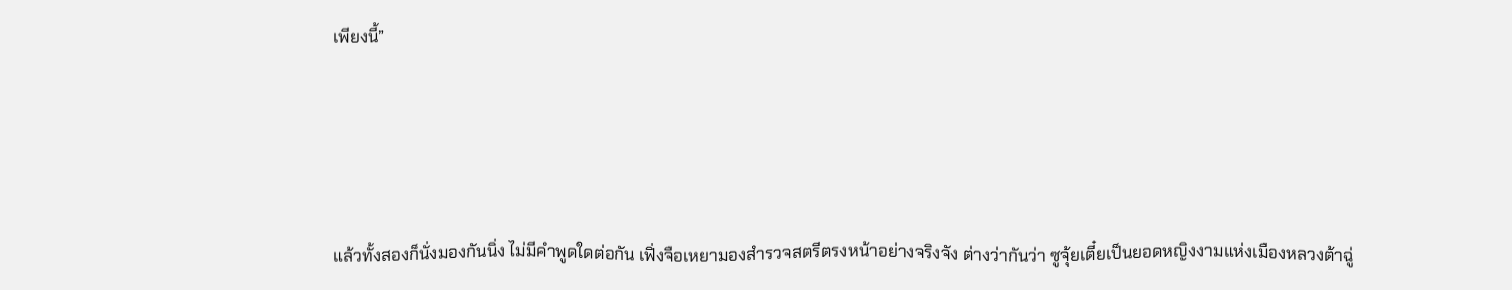เพียงนี้”





แล้วทั้งสองก็นั่งมองกันนิ่ง ไม่มีคำพูดใดต่อกัน เฟิ่งจือเหยามองสำรวจสตรีตรงหน้าอย่างจริงจัง ต่างว่ากันว่า ซูจุ้ยเตี๋ยเป็นยอดหญิงงามแห่งเมืองหลวงต้าฉู่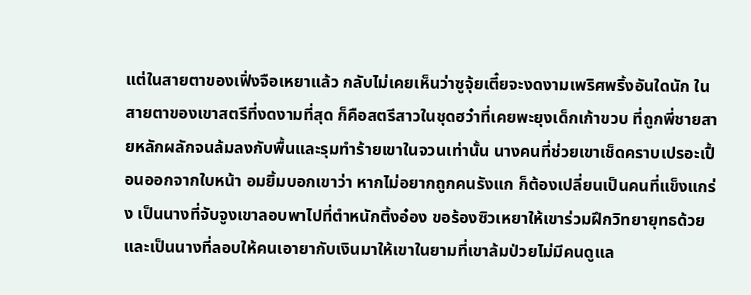แต่ในสายตาของเฟิ่งจือเหยาแล้ว กลับไม่เคยเห็นว่าซูจุ้ยเตี๋ยจะงดงามเพริศพริ้งอันใดนัก ในสายตาของเขาสตรีที่งดงามที่สุด ก็คือสตรีสาวในชุดฮว๋าที่เคยพะยุงเด็กเก้าขวบ ที่ถูกพี่ชายสายหลักผลักจนล้มลงกับพื้นและรุมทำร้ายเขาในจวนเท่านั้น นางคนที่ช่วยเขาเช็ดคราบเปรอะเปื้อนออกจากใบหน้า อมยิ้มบอกเขาว่า หากไม่อยากถูกคนรังแก ก็ต้องเปลี่ยนเป็นคนที่แข็งแกร่ง เป็นนางที่จับจูงเขาลอบพาไปที่ตำหนักติ้งอ๋อง ขอร้องซิวเหยาให้เขาร่วมฝึกวิทยายุทธด้วย และเป็นนางที่ลอบให้คนเอายากับเงินมาให้เขาในยามที่เขาล้มป่วยไม่มีคนดูแล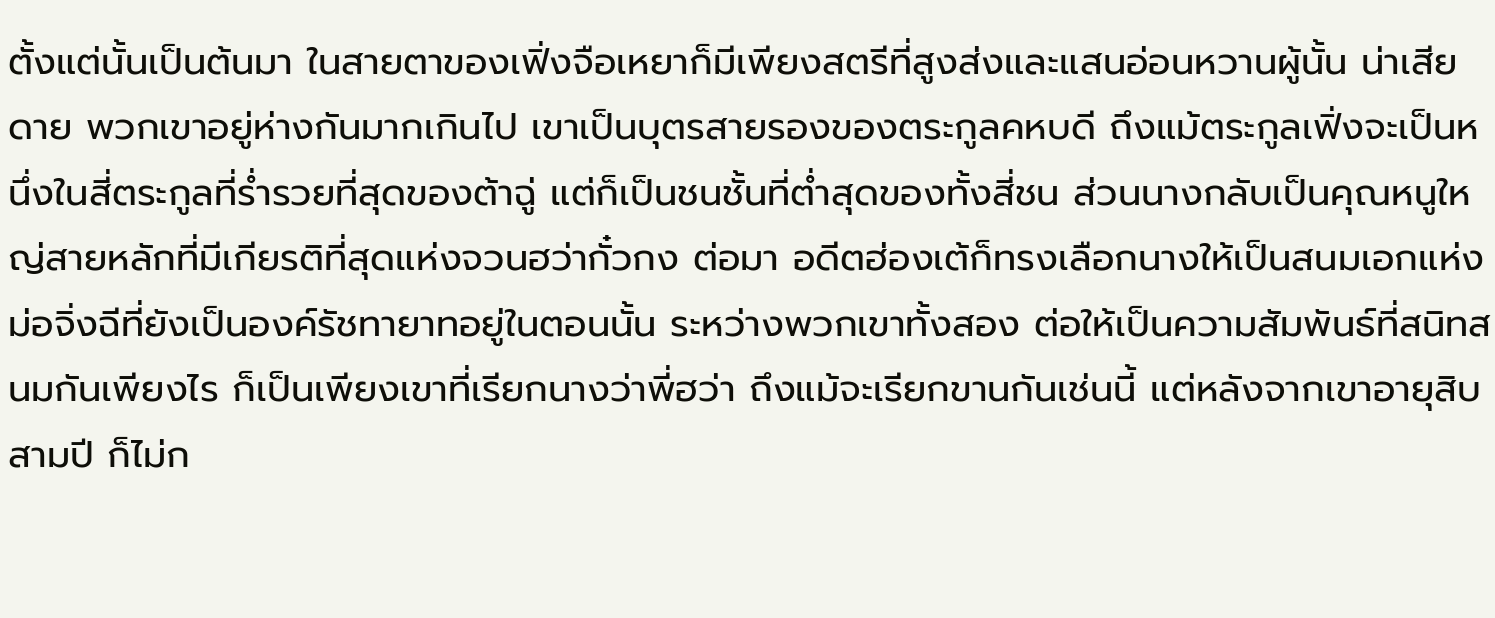ตั้งแต่นั้นเป็นต้นมา ในสายตาของเฟิ่งจือเหยาก็มีเพียงสตรีที่สูงส่งและแสนอ่อนหวานผู้นั้น น่าเสียดาย พวกเขาอยู่ห่างกันมากเกินไป เขาเป็นบุตรสายรองของตระกูลคหบดี ถึงแม้ตระกูลเฟิ่งจะเป็นหนึ่งในสี่ตระกูลที่ร่ำรวยที่สุดของต้าฉู่ แต่ก็เป็นชนชั้นที่ต่ำสุดของทั้งสี่ชน ส่วนนางกลับเป็นคุณหนูใหญ่สายหลักที่มีเกียรติที่สุดแห่งจวนฮว่ากั๋วกง ต่อมา อดีตฮ่องเต้ก็ทรงเลือกนางให้เป็นสนมเอกแห่งม่อจิ่งฉีที่ยังเป็นองค์รัชทายาทอยู่ในตอนนั้น ระหว่างพวกเขาทั้งสอง ต่อให้เป็นความสัมพันธ์ที่สนิทสนมกันเพียงไร ก็เป็นเพียงเขาที่เรียกนางว่าพี่ฮว่า ถึงแม้จะเรียกขานกันเช่นนี้ แต่หลังจากเขาอายุสิบสามปี ก็ไม่ก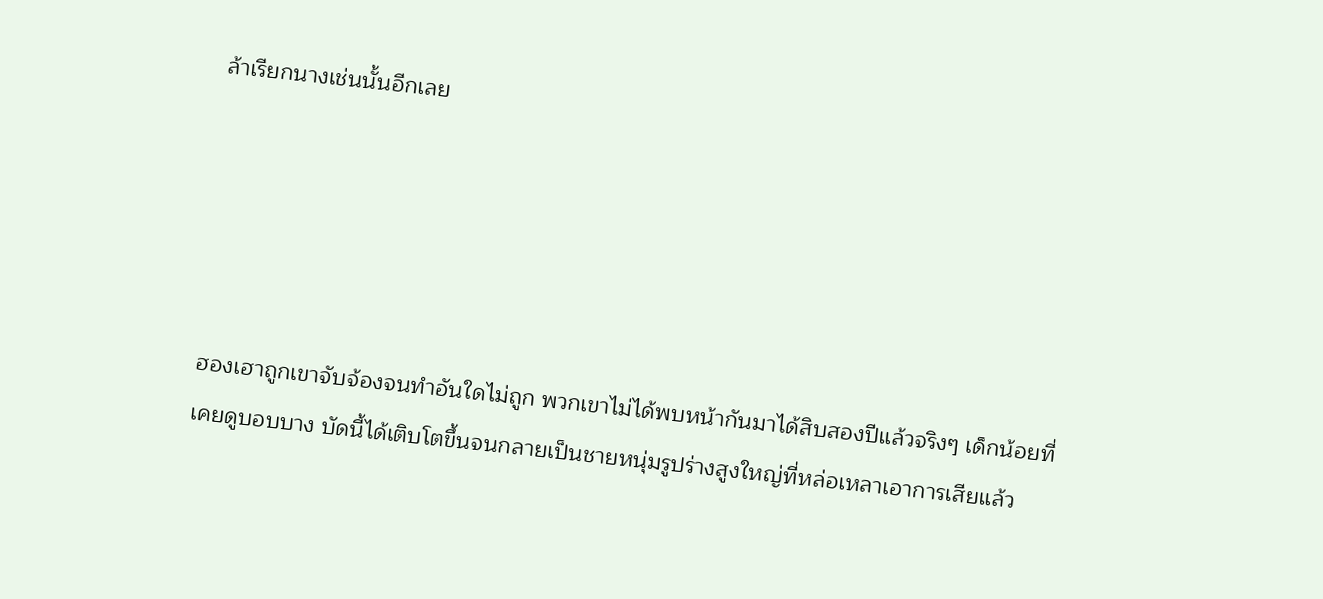ล้าเรียกนางเช่นนั้นอีกเลย





ฮองเฮาถูกเขาจับจ้องจนทำอันใดไม่ถูก พวกเขาไม่ได้พบหน้ากันมาได้สิบสองปีแล้วจริงๆ เด็กน้อยที่เคยดูบอบบาง บัดนี้ได้เติบโตขึ้นจนกลายเป็นชายหนุ่มรูปร่างสูงใหญ่ที่หล่อเหลาเอาการเสียแล้ว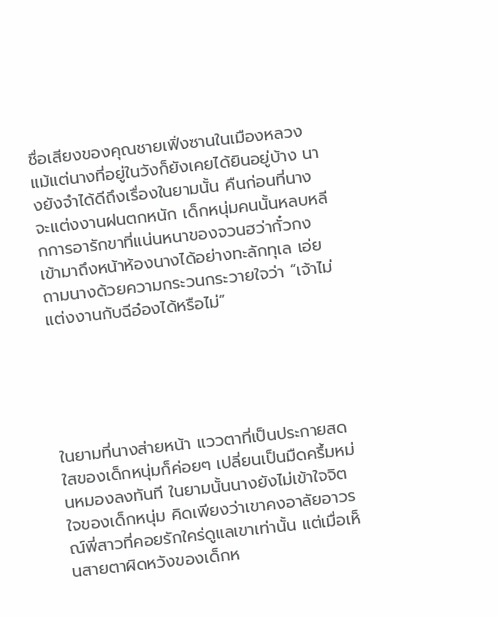ชื่อเสียงของคุณชายเฟิ่งซานในเมืองหลวง แม้แต่นางที่อยู่ในวังก็ยังเคยได้ยินอยู่บ้าง นางยังจำได้ดีถึงเรื่องในยามนั้น คืนก่อนที่นางจะแต่งงานฝนตกหนัก เด็กหนุ่มคนนั้นหลบหลีกการอารักขาที่แน่นหนาของจวนฮว่ากั๋วกงเข้ามาถึงหน้าห้องนางได้อย่างทะลักทุเล เอ่ยถามนางด้วยความกระวนกระวายใจว่า “เจ้าไม่แต่งงานกับฉีอ๋องได้หรือไม่”





ในยามที่นางส่ายหน้า แววตาที่เป็นประกายสดใสของเด็กหนุ่มก็ค่อยๆ เปลี่ยนเป็นมืดครึ้มหม่นหมองลงทันที ในยามนั้นนางยังไม่เข้าใจจิตใจของเด็กหนุ่ม คิดเพียงว่าเขาคงอาลัยอาวรณ์พี่สาวที่คอยรักใคร่ดูแลเขาเท่านั้น แต่เมื่อเห็นสายตาผิดหวังของเด็กห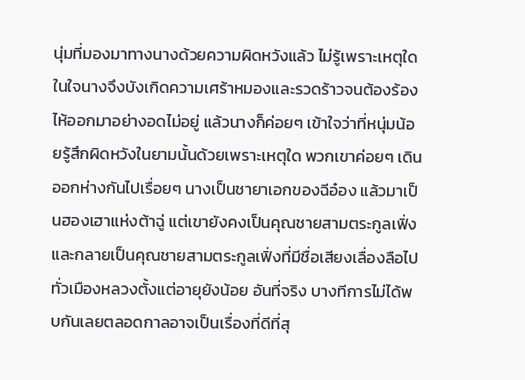นุ่มที่มองมาทางนางด้วยความผิดหวังแล้ว ไม่รู้เพราะเหตุใดในใจนางจึงบังเกิดความเศร้าหมองและรวดร้าวจนต้องร้องไห้ออกมาอย่างอดไม่อยู่ แล้วนางก็ค่อยๆ เข้าใจว่าที่หนุ่มน้อยรู้สึกผิดหวังในยามนั้นด้วยเพราะเหตุใด พวกเขาค่อยๆ เดินออกห่างกันไปเรื่อยๆ นางเป็นชายาเอกของฉีอ๋อง แล้วมาเป็นฮองเฮาแห่งต้าฉู่ แต่เขายังคงเป็นคุณชายสามตระกูลเฟิ่ง และกลายเป็นคุณชายสามตระกูลเฟิ่งที่มีชื่อเสียงเลื่องลือไปทั่วเมืองหลวงตั้งแต่อายุยังน้อย อันที่จริง บางทีการไม่ได้พบกันเลยตลอดกาลอาจเป็นเรื่องที่ดีที่สุ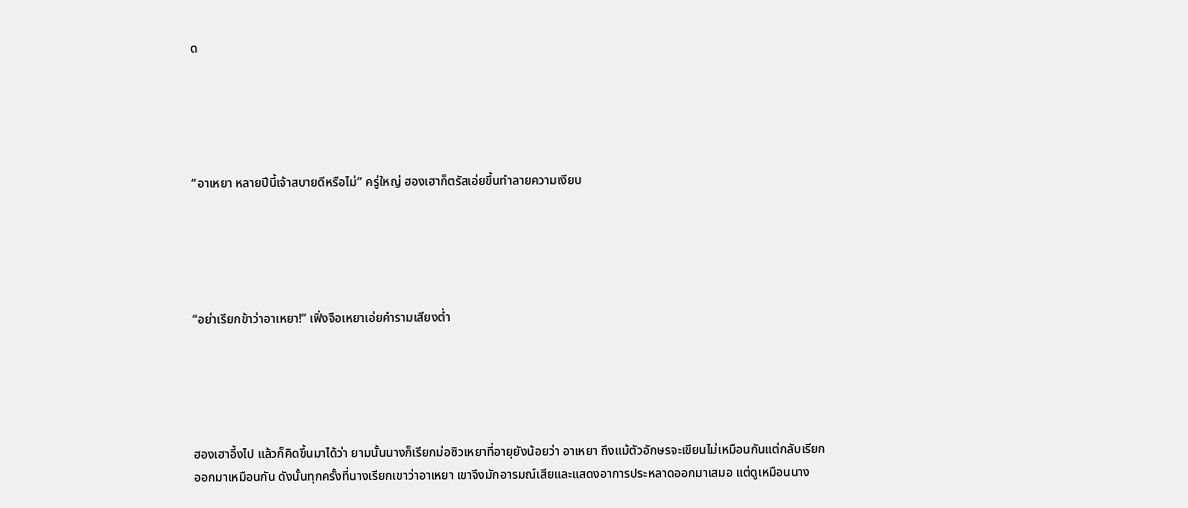ด





“อาเหยา หลายปีนี้เจ้าสบายดีหรือไม่” ครู่ใหญ่ ฮองเฮาก็ตรัสเอ่ยขึ้นทำลายความเงียบ





“อย่าเรียกข้าว่าอาเหยา!” เฟิ่งจือเหยาเอ่ยคำรามเสียงต่ำ





ฮองเฮาอึ้งไป แล้วก็คิดขึ้นมาได้ว่า ยามนั้นนางก็เรียกม่อซิวเหยาที่อายุยังน้อยว่า อาเหยา ถึงแม้ตัวอักษรจะเขียนไม่เหมือนกันแต่กลับเรียกออกมาเหมือนกัน ดังนั้นทุกครั้งที่นางเรียกเขาว่าอาเหยา เขาจึงมักอารมณ์เสียและแสดงอาการประหลาดออกมาเสมอ แต่ดูเหมือนนาง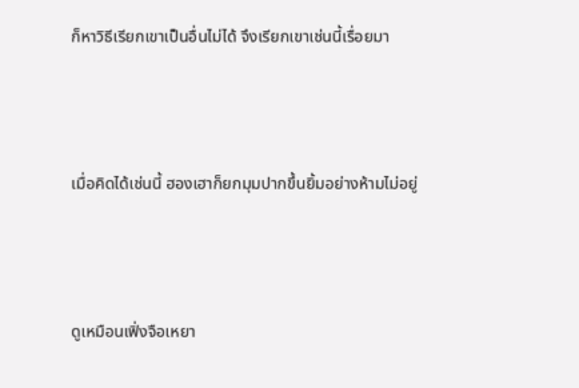ก็หาวิธีเรียกเขาเป็นอื่นไม่ได้ จึงเรียกเขาเช่นนี้เรื่อยมา





เมื่อคิดได้เช่นนี้ ฮองเฮาก็ยกมุมปากขึ้นยิ้มอย่างห้ามไม่อยู่





ดูเหมือนเฟิ่งจือเหยา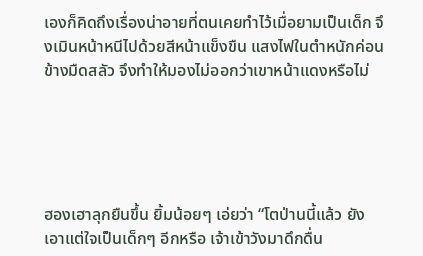เองก็คิดถึงเรื่องน่าอายที่ตนเคยทำไว้เมื่อยามเป็นเด็ก จึงเมินหน้าหนีไปด้วยสีหน้าแข็งขืน แสงไฟในตำหนักค่อนข้างมืดสลัว จึงทำให้มองไม่ออกว่าเขาหน้าแดงหรือไม่





ฮองเฮาลุกยืนขึ้น ยิ้มน้อยๆ เอ่ยว่า “โตป่านนี้แล้ว ยังเอาแต่ใจเป็นเด็กๆ อีกหรือ เจ้าเข้าวังมาดึกดื่น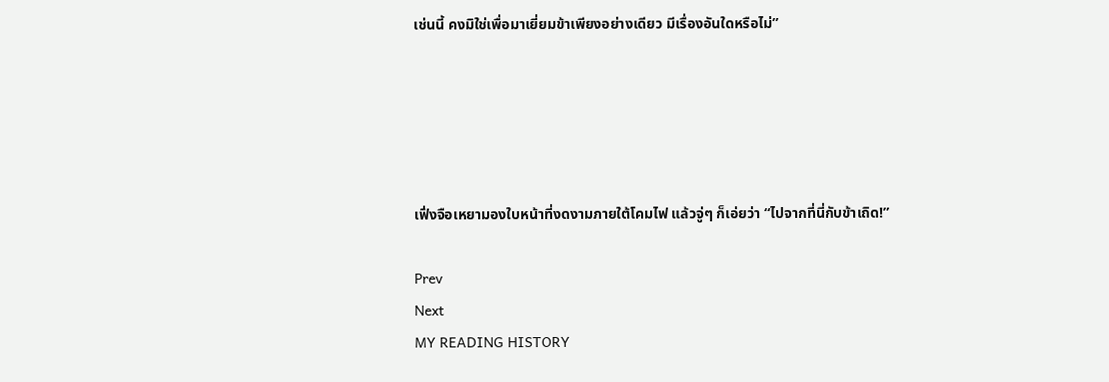เช่นนี้ คงมิใช่เพื่อมาเยี่ยมข้าเพียงอย่างเดียว มีเรื่องอันใดหรือไม่”





เฟิ่งจือเหยามองใบหน้าที่งดงามภายใต้โคมไฟ แล้วจู่ๆ ก็เอ่ยว่า “ไปจากที่นี่กับข้าเถิด!”

Prev
Next
MY READING HISTORY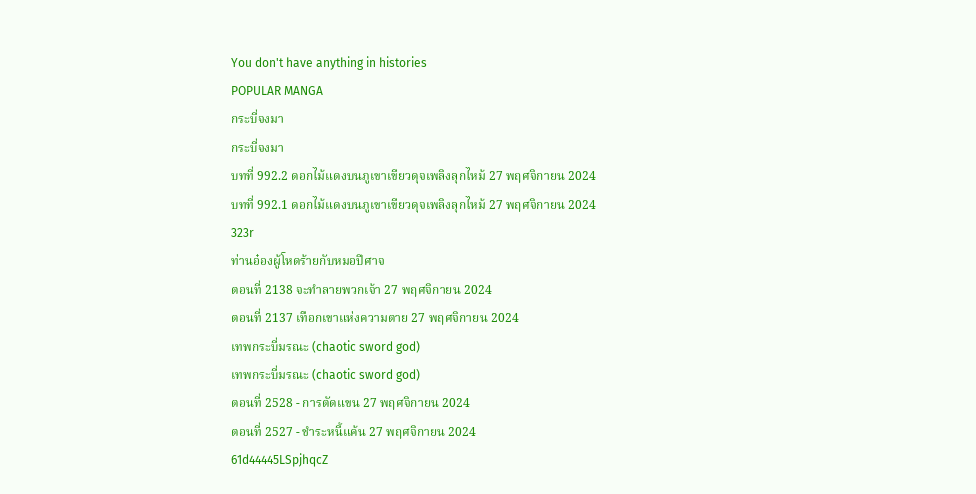You don't have anything in histories
POPULAR MANGA
กระบี่จงมา
กระบี่จงมา
บทที่ 992.2 ดอกไม้แดงบนภูเขาเขียวดุจเพลิงลุกไหม้ 27 พฤศจิกายน 2024
บทที่ 992.1 ดอกไม้แดงบนภูเขาเขียวดุจเพลิงลุกไหม้ 27 พฤศจิกายน 2024
323r
ท่านอ๋องผู้โหดร้ายกับหมอปีศาจ
ตอนที่ 2138 จะทำลายพวกเจ้า 27 พฤศจิกายน 2024
ตอนที่ 2137 เทือกเขาแห่งความตาย 27 พฤศจิกายน 2024
เทพกระบี่มรณะ (chaotic sword god)
เทพกระบี่มรณะ (chaotic sword god)
ตอนที่ 2528 - การตัดแขน 27 พฤศจิกายน 2024
ตอนที่ 2527 - ชำระหนี้แค้น 27 พฤศจิกายน 2024
61d44445LSpjhqcZ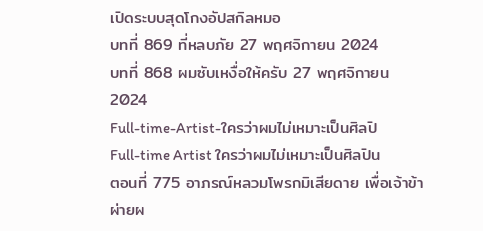เปิดระบบสุดโกงอัปสกิลหมอ
บทที่ 869 ที่หลบภัย 27 พฤศจิกายน 2024
บทที่ 868 ผมซับเหงื่อให้ครับ 27 พฤศจิกายน 2024
Full-time-Artist-ใครว่าผมไม่เหมาะเป็นศิลปิ
Full-time Artist ใครว่าผมไม่เหมาะเป็นศิลปิน
ตอนที่ 775 อาภรณ์หลวมโพรกมิเสียดาย เพื่อเจ้าข้าผ่ายผ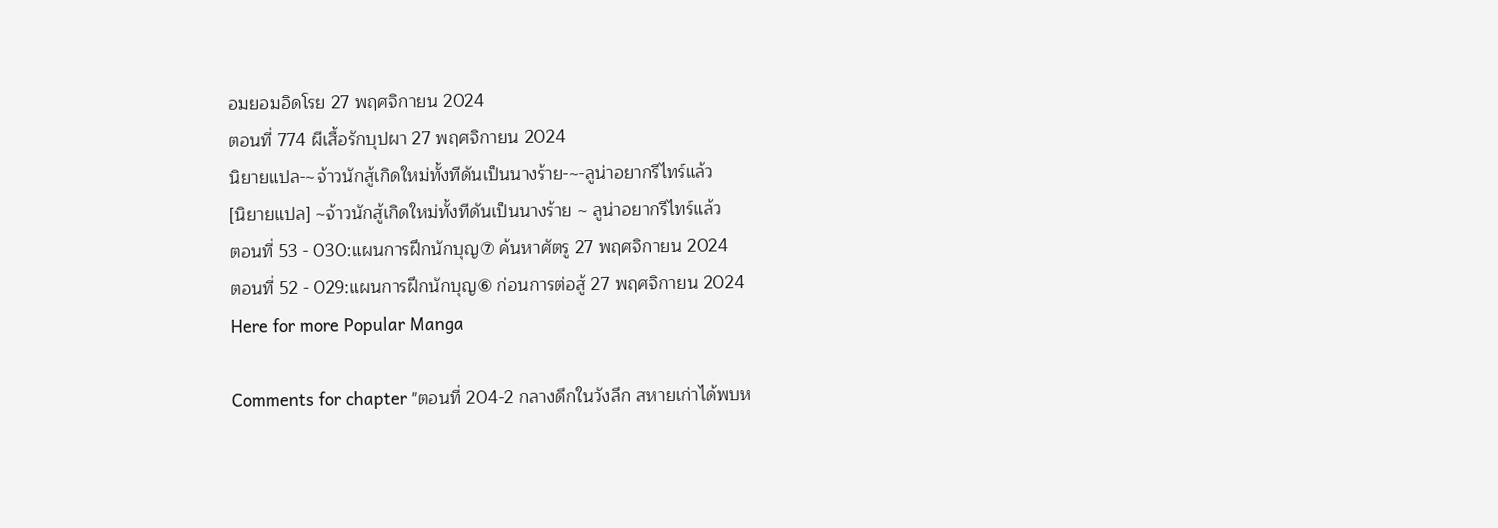อมยอมอิดโรย 27 พฤศจิกายน 2024
ตอนที่ 774 ผีเสื้อรักบุปผา 27 พฤศจิกายน 2024
นิยายแปล-~จ้าวนักสู้เกิดใหม่ทั้งทีดันเป็นนางร้าย-~-ลูน่าอยากรีไทร์แล้ว
[นิยายแปล] ~จ้าวนักสู้เกิดใหม่ทั้งทีดันเป็นนางร้าย ~ ลูน่าอยากรีไทร์แล้ว
ตอนที่ 53 - 030:แผนการฝึกนักบุญ⑦ ค้นหาศัตรู 27 พฤศจิกายน 2024
ตอนที่ 52 - 029:แผนการฝึกนักบุญ⑥ ก่อนการต่อสู้ 27 พฤศจิกายน 2024
Here for more Popular Manga

Comments for chapter "ตอนที่ 204-2 กลางดึกในวังลึก สหายเก่าได้พบห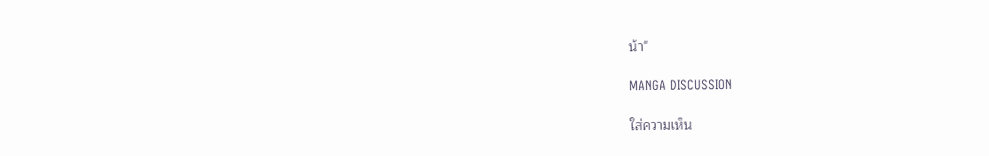น้า"

MANGA DISCUSSION

ใส่ความเห็น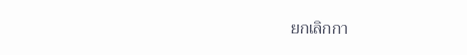ยกเลิกกา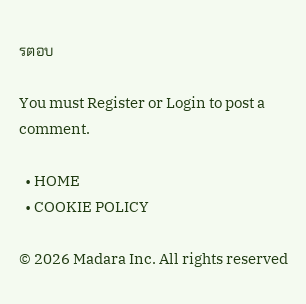รตอบ

You must Register or Login to post a comment.

  • HOME
  • COOKIE POLICY

© 2026 Madara Inc. All rights reserved